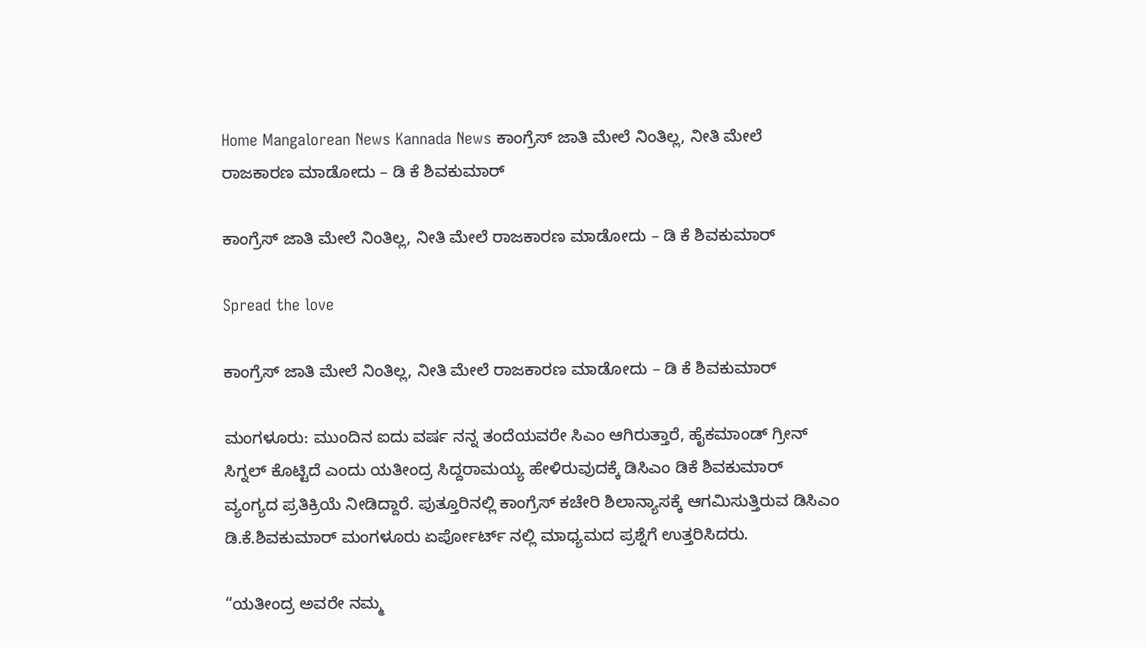Home Mangalorean News Kannada News ಕಾಂಗ್ರೆಸ್ ಜಾತಿ ಮೇಲೆ ನಿಂತಿಲ್ಲ, ನೀತಿ ಮೇಲೆ ರಾಜಕಾರಣ ಮಾಡೋದು – ಡಿ ಕೆ ಶಿವಕುಮಾರ್

ಕಾಂಗ್ರೆಸ್ ಜಾತಿ ಮೇಲೆ ನಿಂತಿಲ್ಲ, ನೀತಿ ಮೇಲೆ ರಾಜಕಾರಣ ಮಾಡೋದು – ಡಿ ಕೆ ಶಿವಕುಮಾರ್

Spread the love

ಕಾಂಗ್ರೆಸ್ ಜಾತಿ ಮೇಲೆ ನಿಂತಿಲ್ಲ, ನೀತಿ ಮೇಲೆ ರಾಜಕಾರಣ ಮಾಡೋದು – ಡಿ ಕೆ ಶಿವಕುಮಾರ್

ಮಂಗಳೂರು: ಮುಂದಿನ ಐದು ವರ್ಷ ನನ್ನ ತಂದೆಯವರೇ ಸಿಎಂ ಆಗಿರುತ್ತಾರೆ, ಹೈಕಮಾಂಡ್ ಗ್ರೀನ್ ಸಿಗ್ನಲ್ ಕೊಟ್ಟಿದೆ ಎಂದು ಯತೀಂದ್ರ ಸಿದ್ದರಾಮಯ್ಯ ಹೇಳಿರುವುದಕ್ಕೆ ಡಿಸಿಎಂ ಡಿಕೆ ಶಿವಕುಮಾರ್ ವ್ಯಂಗ್ಯದ ಪ್ರತಿಕ್ರಿಯೆ ನೀಡಿದ್ದಾರೆ. ಪುತ್ತೂರಿನಲ್ಲಿ ಕಾಂಗ್ರೆಸ್ ಕಚೇರಿ ಶಿಲಾನ್ಯಾಸಕ್ಕೆ ಆಗಮಿಸುತ್ತಿರುವ ಡಿಸಿಎಂ ಡಿ.ಕೆ.ಶಿವಕುಮಾರ್ ಮಂಗಳೂರು ಏರ್ಪೋರ್ಟ್ ನಲ್ಲಿ ಮಾಧ್ಯಮದ ಪ್ರಶ್ನೆಗೆ ಉತ್ತರಿಸಿದರು.

“ಯತೀಂದ್ರ ಅವರೇ ನಮ್ಮ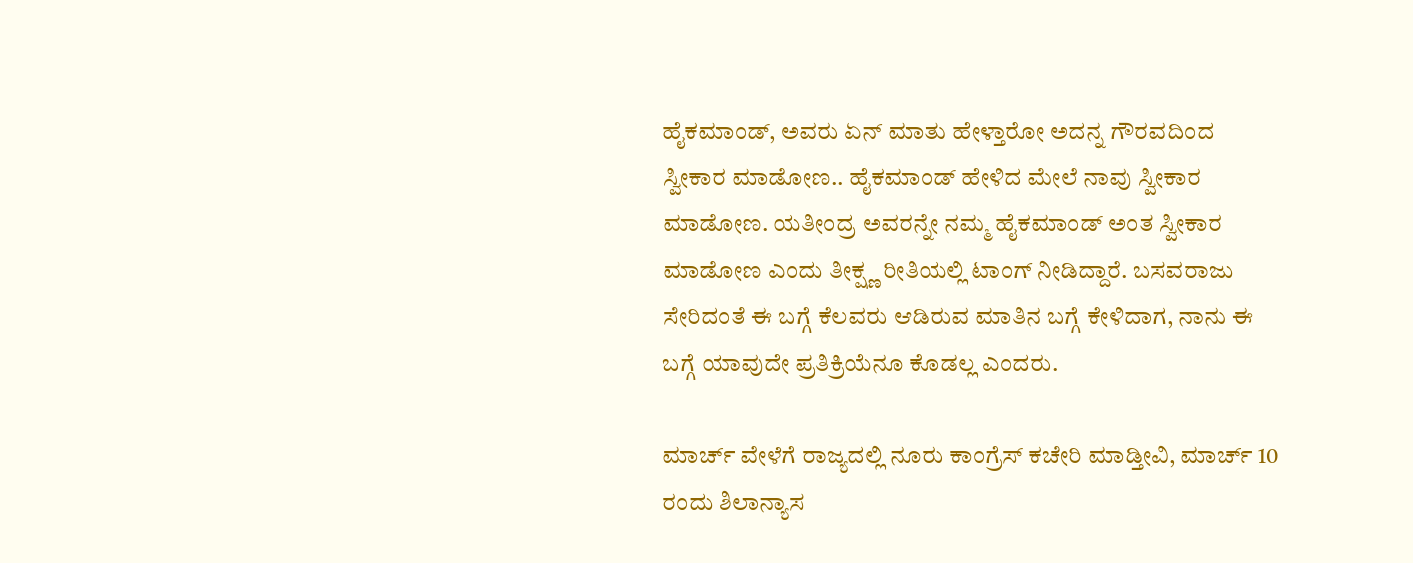ಹೈಕಮಾಂಡ್, ಅವರು ಏನ್ ಮಾತು ಹೇಳ್ತಾರೋ ಅದನ್ನ ಗೌರವದಿಂದ ಸ್ವೀಕಾರ ಮಾಡೋಣ.. ಹೈಕಮಾಂಡ್ ಹೇಳಿದ ಮೇಲೆ ನಾವು ಸ್ವೀಕಾರ ಮಾಡೋಣ. ಯತೀಂದ್ರ ಅವರನ್ನೇ ನಮ್ಮ ಹೈಕಮಾಂಡ್ ಅಂತ ಸ್ವೀಕಾರ ಮಾಡೋಣ ಎಂದು ತೀಕ್ಷ್ಣ ರೀತಿಯಲ್ಲಿ ಟಾಂಗ್ ನೀಡಿದ್ದಾರೆ. ಬಸವರಾಜು ಸೇರಿದಂತೆ ಈ ಬಗ್ಗೆ ಕೆಲವರು ಆಡಿರುವ ಮಾತಿನ ಬಗ್ಗೆ ಕೇಳಿದಾಗ, ನಾನು ಈ ಬಗ್ಗೆ ಯಾವುದೇ ಪ್ರತಿಕ್ರಿಯೆನೂ ಕೊಡಲ್ಲ ಎಂದರು.

ಮಾರ್ಚ್ ವೇಳೆಗೆ ರಾಜ್ಯದಲ್ಲಿ ನೂರು ಕಾಂಗ್ರೆಸ್ ಕಚೇರಿ ಮಾಡ್ತೀವಿ, ಮಾರ್ಚ್ 10 ರಂದು ಶಿಲಾನ್ಯಾಸ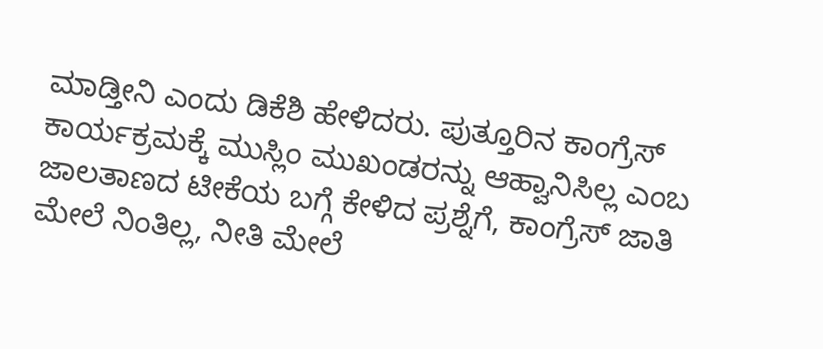ಮಾಡ್ತೀನಿ ಎಂದು ಡಿಕೆಶಿ ಹೇಳಿದರು. ಪುತ್ತೂರಿನ ಕಾಂಗ್ರೆಸ್ ಕಾರ್ಯಕ್ರಮಕ್ಕೆ ಮುಸ್ಲಿಂ ಮುಖಂಡರನ್ನು ಆಹ್ವಾನಿಸಿಲ್ಲ ಎಂಬ ಜಾಲತಾಣದ ಟೀಕೆಯ ಬಗ್ಗೆ ಕೇಳಿದ ಪ್ರಶ್ನೆಗೆ, ಕಾಂಗ್ರೆಸ್ ಜಾತಿ ಮೇಲೆ ನಿಂತಿಲ್ಲ, ನೀತಿ ಮೇಲೆ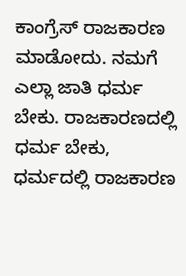ಕಾಂಗ್ರೆಸ್ ರಾಜಕಾರಣ ಮಾಡೋದು. ನಮಗೆ ಎಲ್ಲಾ ಜಾತಿ ಧರ್ಮ ಬೇಕು. ರಾಜಕಾರಣದಲ್ಲಿ ಧರ್ಮ ಬೇಕು, ಧರ್ಮದಲ್ಲಿ ರಾಜಕಾರಣ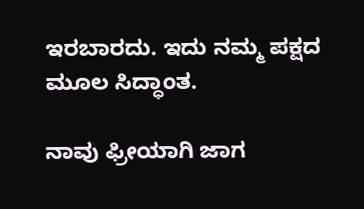ಇರಬಾರದು. ಇದು ನಮ್ಮ ಪಕ್ಷದ ಮೂಲ ಸಿದ್ಧಾಂತ.

ನಾವು ಫ್ರೀಯಾಗಿ ಜಾಗ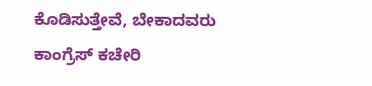ಕೊಡಿಸುತ್ತೇವೆ, ಬೇಕಾದವರು ಕಾಂಗ್ರೆಸ್ ಕಚೇರಿ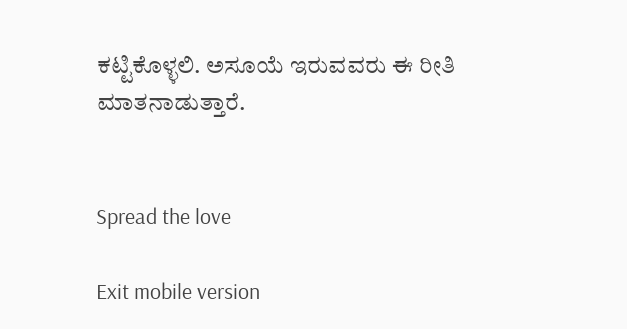ಕಟ್ಟಿಕೊಳ್ಳಲಿ. ಅಸೂಯೆ ಇರುವವರು ಈ ರೀತಿ ಮಾತನಾಡುತ್ತಾರೆ.


Spread the love

Exit mobile version